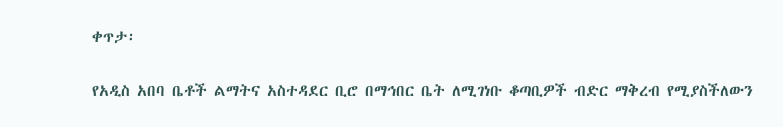ቀጥታ፡

የአዲስ አበባ ቤቶች ልማትና አስተዳደር ቢሮ በማኅበር ቤት ለሚገነቡ ቆጣቢዎች ብድር ማቅረብ የሚያስችለውን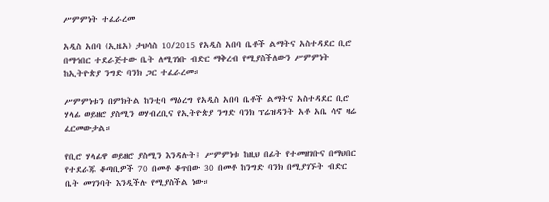ሥምምነት ተፈራረመ

አዲስ አበባ (ኢዜአ) ታህሳስ 10/2015 የአዲስ አበባ ቤቶች ልማትና አስተዳደር ቢሮ በማኅበር ተደራጅተው ቤት ለሚገነቡ ብድር ማቅረብ የሚያስችለውን ሥምምነት ከኢትዮጵያ ንግድ ባንክ ጋር ተፈራረመ።

ሥምምነቱን በምክትል ከንቲባ ማዕረግ የአዲስ አበባ ቤቶች ልማትና አስተዳደር ቢሮ ሃላፊ ወይዘሮ ያስሚን ወሃብረቢና የኢትዮጵያ ንግድ ባንክ ፕሬዝዳንት አቶ አቤ ሳኖ ዛሬ ፈርመውታል።

የቢሮ ሃላፊዋ ወይዘሮ ያስሚን እንዳሉት፤ ሥምምነቱ ከዚህ በፊት የተመዘገቡና በማህበር የተደራጁ ቆጣቢዎች 70 በመቶ ቆጥበው 30 በመቶ ከንግድ ባንክ በሚያገኙት ብድር ቤት መገንባት እንዲችሉ የሚያስችል ነው።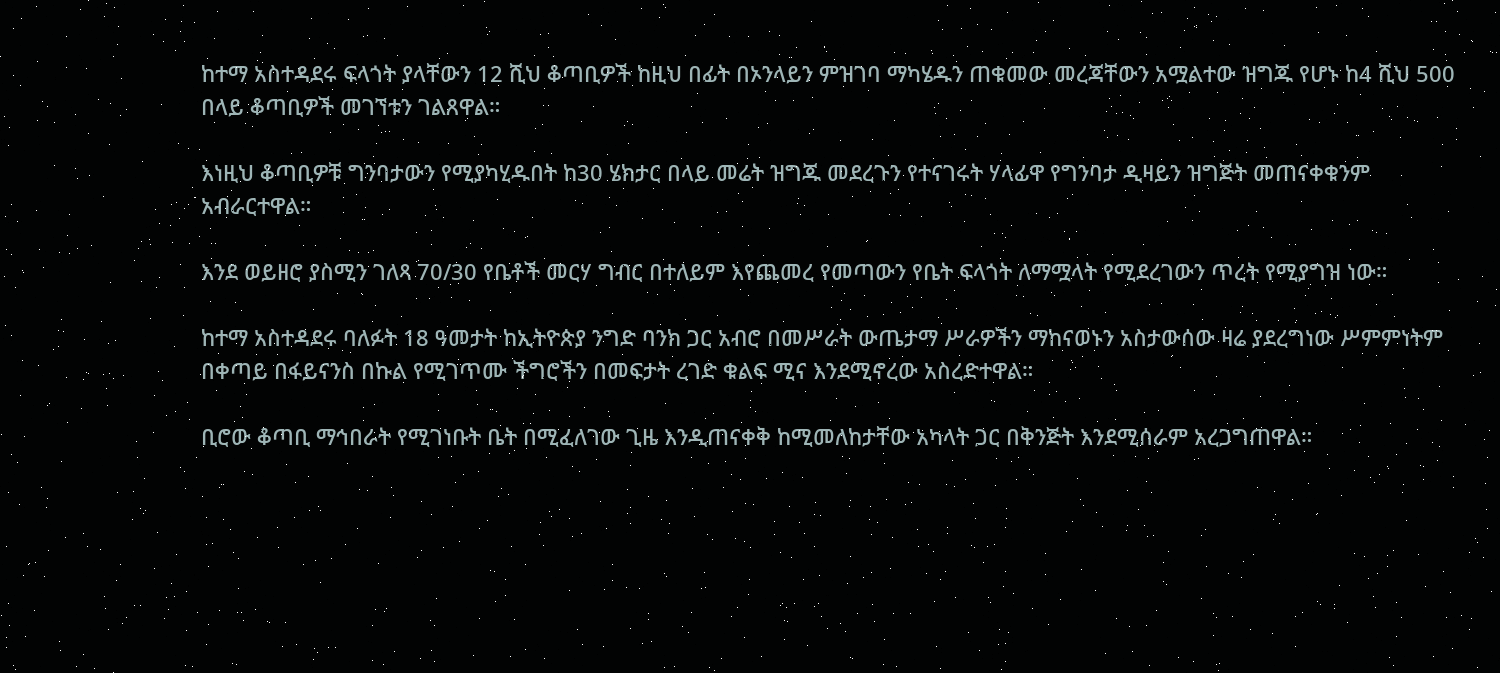ከተማ አስተዳደሩ ፍላጎት ያላቸውን 12 ሺህ ቆጣቢዎች ከዚህ በፊት በኦንላይን ምዝገባ ማካሄዱን ጠቁመው መረጃቸውን አሟልተው ዝግጁ የሆኑ ከ4 ሺህ 500 በላይ ቆጣቢዎች መገኘቱን ገልጸዋል።

እነዚህ ቆጣቢዎቹ ግንባታውን የሚያካሂዱበት ከ30 ሄክታር በላይ መሬት ዝግጁ መደረጉን የተናገሩት ሃላፊዋ የግንባታ ዲዛይን ዝግጅት መጠናቀቁንም አብራርተዋል።

እንደ ወይዘሮ ያስሚን ገለጻ 70/30 የቤቶች መርሃ ግብር በተለይም እየጨመረ የመጣውን የቤት ፍላጎት ለማሟላት የሚደረገውን ጥረት የሚያግዝ ነው።

ከተማ አስተዳደሩ ባለፉት 18 ዓመታት ከኢትዮጵያ ንግድ ባንክ ጋር አብሮ በመሥራት ውጤታማ ሥራዎችን ማከናወኑን አስታውሰው ዛሬ ያደረግነው ሥምምነትም በቀጣይ በፋይናንስ በኩል የሚገጥሙ ችግሮችን በመፍታት ረገድ ቁልፍ ሚና እንደሚኖረው አስረድተዋል።

ቢሮው ቆጣቢ ማኅበራት የሚገነቡት ቤት በሚፈለገው ጊዜ እንዲጠናቀቅ ከሚመለከታቸው አካላት ጋር በቅንጅት እንደሚሰራም አረጋግጠዋል።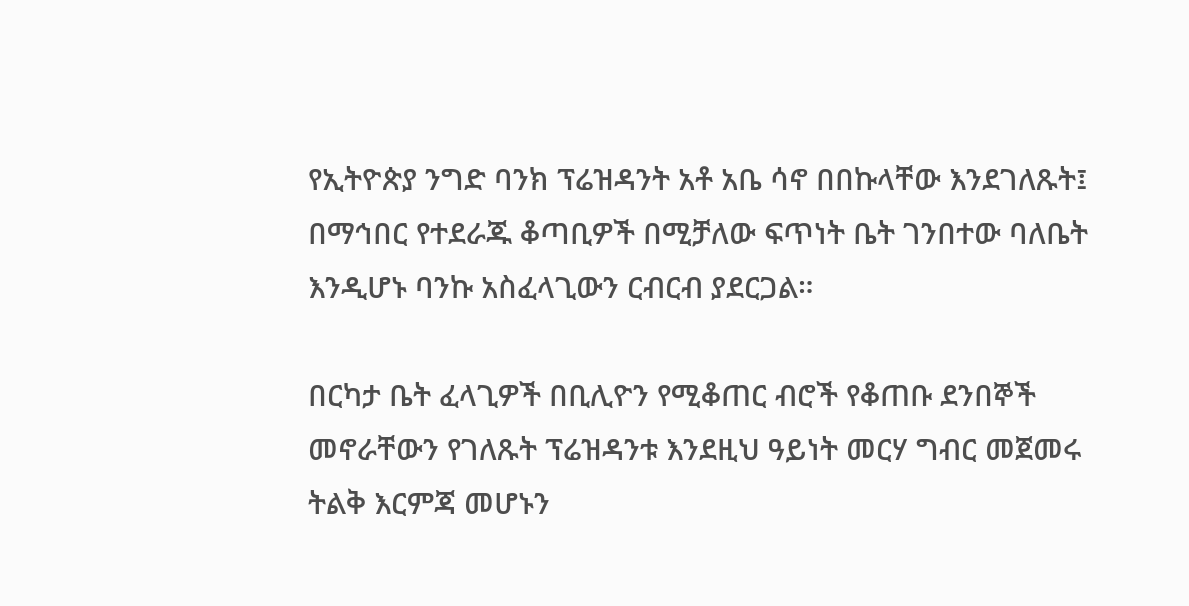የኢትዮጵያ ንግድ ባንክ ፕሬዝዳንት አቶ አቤ ሳኖ በበኩላቸው እንደገለጹት፤ በማኅበር የተደራጁ ቆጣቢዎች በሚቻለው ፍጥነት ቤት ገንበተው ባለቤት እንዲሆኑ ባንኩ አስፈላጊውን ርብርብ ያደርጋል።

በርካታ ቤት ፈላጊዎች በቢሊዮን የሚቆጠር ብሮች የቆጠቡ ደንበኞች መኖራቸውን የገለጹት ፕሬዝዳንቱ እንደዚህ ዓይነት መርሃ ግብር መጀመሩ ትልቅ እርምጃ መሆኑን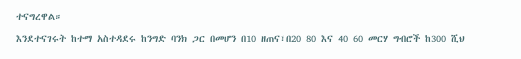ተናግረዋል።

እንደተናገሩት ከተማ አስተዳደሩ ከንግድ ባንክ ጋር በመሆን በ10 ዘጠና፣በ20 80 እና 40 60 መርሃ ግብሮች ከ300 ሺህ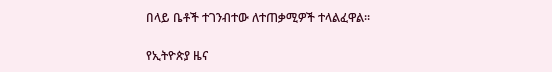በላይ ቤቶች ተገንብተው ለተጠቃሚዎች ተላልፈዋል።

የኢትዮጵያ ዜና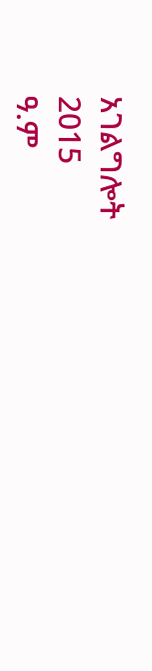አገልግሎት
2015
ዓ.ም